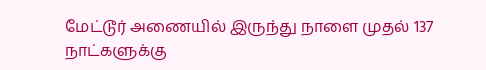மேட்டூர் அணையில் இருந்து நாளை முதல் 137 நாட்களுக்கு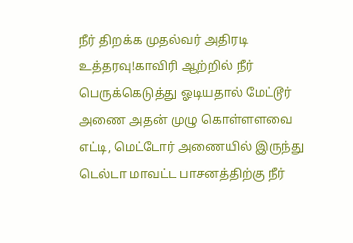நீர் திறக்க முதல்வர் அதிரடி உத்தரவு!காவிரி ஆற்றில் நீர் பெருக்கெடுத்து ஓடியதால் மேட்டூர் அணை அதன் முழு கொள்ளளவை எட்டி, மெட்டோர் அணையில் இருந்து டெல்டா மாவட்ட பாசனத்திற்கு நீர்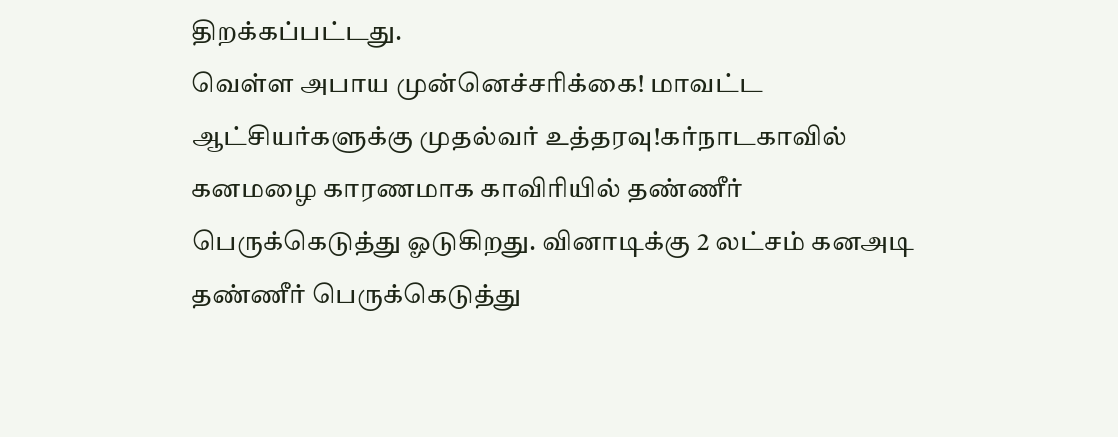திறக்கப்பட்டது.
வெள்ள அபாய முன்னெச்சரிக்கை! மாவட்ட ஆட்சியர்களுக்கு முதல்வர் உத்தரவு!கர்நாடகாவில் கனமழை காரணமாக காவிரியில் தண்ணீர் பெருக்கெடுத்து ஓடுகிறது. வினாடிக்கு 2 லட்சம் கனஅடி தண்ணீர் பெருக்கெடுத்து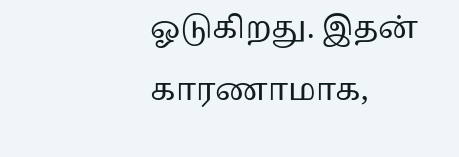ஓடுகிறது. இதன் காரணாமாக,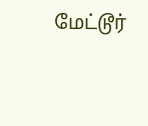மேட்டூர்